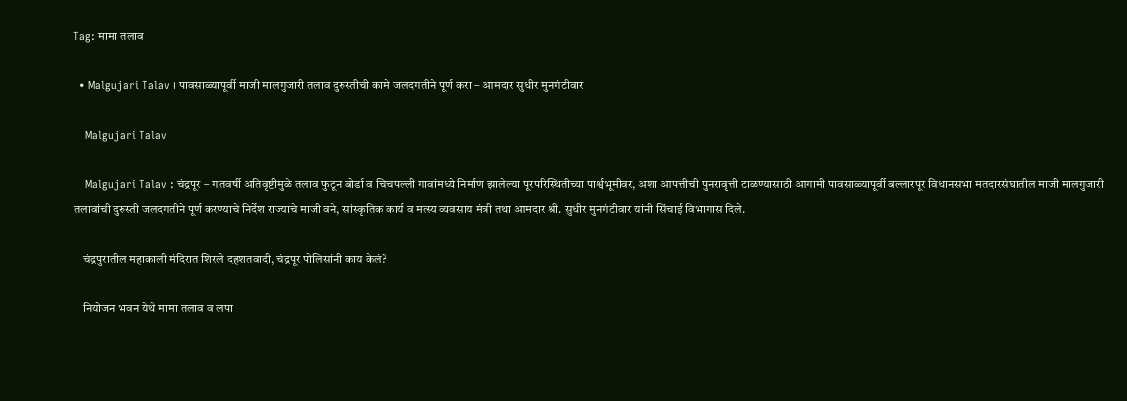Tag: मामा तलाव

  • Malgujari Talav । पावसाळ्यापूर्वी माजी मालगुजारी तलाव दुरुस्तीची कामे जलदगतीने पूर्ण करा – आमदार सुधीर मुनगंटीवार

    Malgujari Talav

    Malgujari Talav : चंद्रपूर – गतवर्षी अतिवृष्टीमुळे तलाव फुटून बोर्डा व चिचपल्ली गावांमध्ये निर्माण झालेल्या पूरपरिस्थितीच्या पार्श्वभूमीवर, अशा आपत्तीची पुनरावृत्ती टाळण्यासाठी आगामी पावसाळ्यापूर्वी बल्लारपूर विधानसभा मतदारसंघातील माजी मालगुजारी तलावांची दुरुस्ती जलदगतीने पूर्ण करण्याचे निर्देश राज्याचे माजी वने, सांस्कृतिक कार्य व मत्स्य व्यवसाय मंत्री तथा आमदार श्री. सुधीर मुनगंटीवार यांनी सिंचाई विभागास दिले.

    चंद्रपुरातील महाकाली मंदिरात शिरले दहशतवादी, चंद्रपूर पोलिसांनी काय केलं?

    नियोजन भवन येथे मामा तलाव व लपा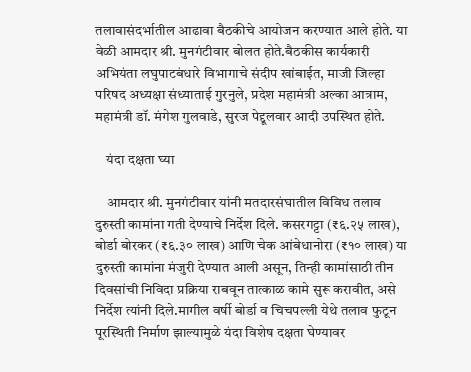तलावासंदर्भातील आढावा बैठकीचे आयोजन करण्यात आले होते. या वेळी आमदार श्री. मुनगंटीवार बोलत होते.बैठकीस कार्यकारी अभियंता लघुपाटबंधारे विभागाचे संदीप खांबाईत, माजी जिल्हा परिषद अध्यक्षा संध्याताई गुरनुले, प्रदेश महामंत्री अल्का आत्राम, महामंत्री डॉ. मंगेश गुलवाडे, सुरज पेद्दूलवार आदी उपस्थित होते.

    यंदा दक्षता घ्या

    आमदार श्री. मुनगंटीवार यांनी मतदारसंघातील विविध तलाव दुरुस्ती कामांना गती देण्याचे निर्देश दिले. कसरगट्टा (₹६.२५ लाख), बोर्डा बोरकर (₹६.३० लाख) आणि चेक आंबेधानोरा (₹१० लाख) या दुरुस्ती कामांना मंजुरी देण्यात आली असून, तिन्ही कामांसाठी तीन दिवसांची निविदा प्रक्रिया राबवून तात्काळ कामे सुरू करावीत, असे निर्देश त्यांनी दिले.मागील वर्षी बोर्डा व चिचपल्ली येथे तलाव फुटून पूरस्थिती निर्माण झाल्यामुळे यंदा विशेष दक्षता घेण्यावर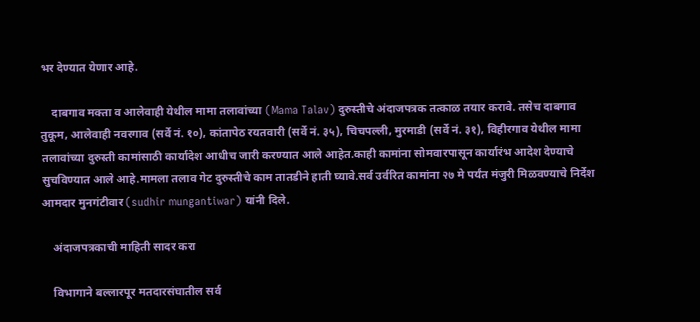भर देण्यात येणार आहे.

    दाबगाव मक्ता व आलेवाही येथील मामा तलावांच्या (Mama Talav) दुरुस्तीचे अंदाजपत्रक तत्काळ तयार करावे. तसेच दाबगाव तुकूम, आलेवाही नवरगाव (सर्वे नं. १०), कांतापेठ रयतवारी (सर्वे नं. ३५), चिचपल्ली, मुरमाडी (सर्वे नं. ३१), विहीरगाव येथील मामा तलावांच्या दुरुस्ती कामांसाठी कार्यादेश आधीच जारी करण्यात आले आहेत.काही कामांना सोमवारपासून कार्यारंभ आदेश देण्याचे सुचविण्यात आले आहे.मामला तलाव गेट दुरुस्तीचे काम तातडीने हाती घ्यावे.सर्व उर्वरित कामांना २७ मे पर्यंत मंजुरी मिळवण्याचे निर्देश आमदार मुनगंटीवार (sudhir mungantiwar) यांनी दिले.

    अंदाजपत्रकाची माहिती सादर करा

    विभागाने बल्लारपूर मतदारसंघातील सर्व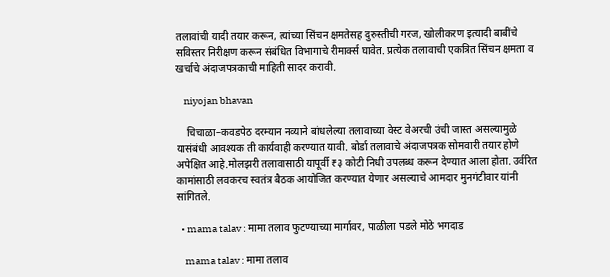तलावांची यादी तयार करून, त्यांच्या सिंचन क्षमतेसह दुरुस्तीची गरज, खोलीकरण इत्यादी बाबींचे सविस्तर निरीक्षण करून संबंधित विभागाचे रीमार्क्स घावेत. प्रत्येक तलावाची एकत्रित सिंचन क्षमता व खर्चाचे अंदाजपत्रकाची माहिती सादर करावी.

    niyojan bhavan

    चिचाळा–कवडपेठ दरम्यान नव्याने बांधलेल्या तलावाच्या वेस्ट वेअरची उंची जास्त असल्यामुळे यासंबंधी आवश्यक ती कार्यवाही करण्यात यावी. बोर्डा तलावाचे अंदाजपत्रक सोमवारी तयार होणे अपेक्षित आहे.मोलझरी तलावासाठी यापूर्वी ₹३ कोटी निधी उपलब्ध करून देण्यात आला होता. उर्वरित कामांसाठी लवकरच स्वतंत्र बैठक आयोजित करण्यात येणार असल्याचे आमदार मुनगंटीवार यांनी सांगितले.

  • mama talav : मामा तलाव फुटण्याच्या मार्गावर, पाळीला पडले मोठे भगदाड

    mama talav : मामा तलाव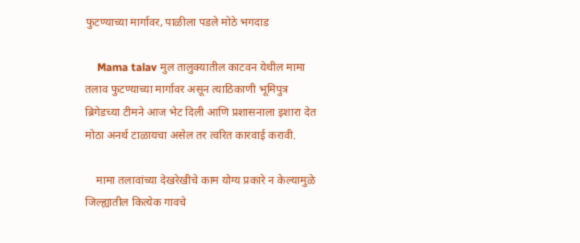फुटण्याच्या मार्गावर, पाळीला पडले मोठे भगदाड

    Mama talav मुल तालुक्यातील काटवन येथील मामा तलाव फुटण्याच्या मार्गावर असून त्याठिकाणी भूमिपुत्र ब्रिगेडच्या टीमने आज भेट दिली आणि प्रशासनाला इशारा देत मोठा अनर्थ टाळायचा असेल तर त्वरित कारवाई करावी.

    मामा तलावांच्या देखरेखीचे काम योग्य प्रकारे न केल्यामुळे जिल्ह्यातील कित्येक गावचे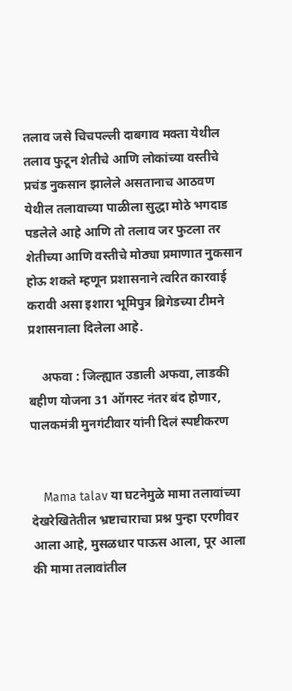तलाव जसे चिचपल्ली दाबगाव मक्ता येथील तलाव फुटून शेतीचे आणि लोकांच्या वस्तीचे प्रचंड नुकसान झालेले असतानाच आठवण येथील तलावाच्या पाळीला सुद्धा मोठे भगदाड पडलेले आहे आणि तो तलाव जर फुटला तर शेतीच्या आणि वस्तीचे मोठ्या प्रमाणात नुकसान होऊ शकते म्हणून प्रशासनाने त्वरित कारवाई करावी असा इशारा भूमिपुत्र ब्रिगेडच्या टीमने प्रशासनाला दिलेला आहे.

    अफवा : जिल्ह्यात उडाली अफवा, लाडकी बहीण योजना 31 ऑगस्ट नंतर बंद होणार, पालकमंत्री मुनगंटीवार यांनी दिलं स्पष्टीकरण


    Mama talav या घटनेमुळे मामा तलावांच्या देखरेखितेतील भ्रष्टाचाराचा प्रश्न पुन्हा एरणीवर आला आहे, मुसळधार पाऊस आला, पूर आला की मामा तलावांतील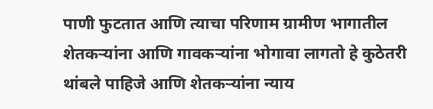पाणी फुटतात आणि त्याचा परिणाम ग्रामीण भागातील शेतकऱ्यांना आणि गावकऱ्यांना भोगावा लागतो हे कुठेतरी थांबले पाहिजे आणि शेतकऱ्यांना न्याय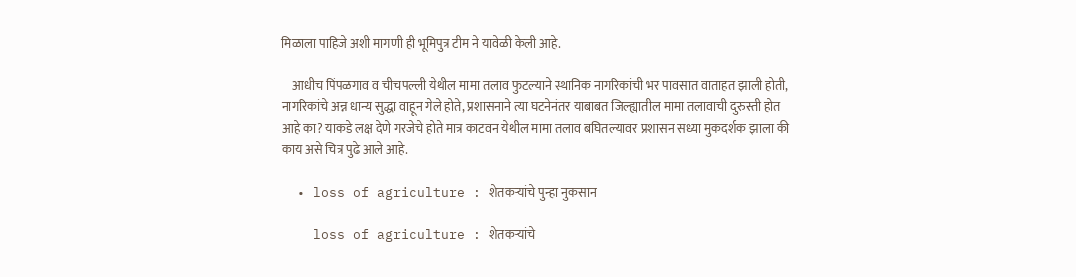मिळाला पाहिजे अशी मागणी ही भूमिपुत्र टीम ने यावेळी केली आहे.

    आधीच पिंपळगाव व चीचपल्ली येथील मामा तलाव फुटल्याने स्थानिक नागरिकांची भर पावसात वाताहत झाली होती, नागरिकांचे अन्न धान्य सुद्धा वाहून गेले होते, प्रशासनाने त्या घटनेनंतर याबाबत जिल्ह्यातील मामा तलावाची दुरुस्ती होत आहे का? याकडे लक्ष देणे गरजेचे होते मात्र काटवन येथील मामा तलाव बघितल्यावर प्रशासन सध्या मुकदर्शक झाला की काय असे चित्र पुढे आले आहे.

  • loss of agriculture : शेतकऱ्यांचे पुन्हा नुकसान

    loss of agriculture : शेतकऱ्यांचे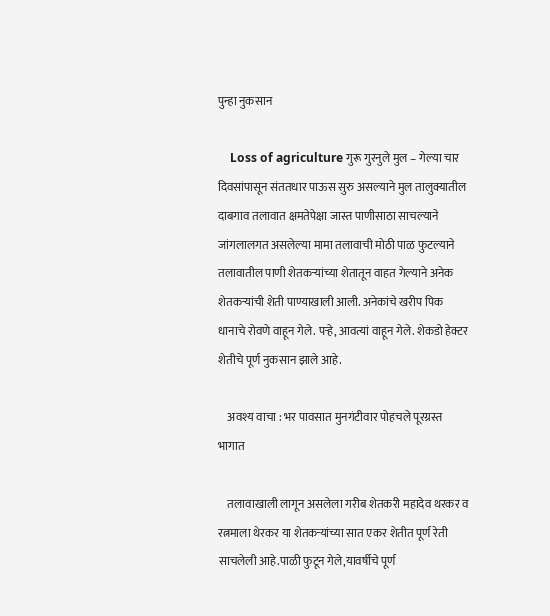पुन्हा नुकसान

    Loss of agriculture गुरू गुरनुले मुल – गेल्या चार दिवसांपासून संततधार पाऊस सुरु असल्याने मुल तालुक्यातील दाबगाव तलावात क्षमतेपेक्षा जास्त पाणीसाठा साचल्याने जांगलालगत असलेल्या मामा तलावाची मोठी पाळ फुटल्याने तलावातील पाणी शेतकऱ्यांच्या शेतातून वाहत गेल्याने अनेक शेतकऱ्यांची शेती पाण्याखाली आली. अनेकांचे खरीप पिक धानाचे रोवणे वाहून गेले. पऱ्हे, आवत्यां वाहून गेले. शेकडो हेक्टर शेतीचे पूर्ण नुकसान झाले आहे.

    अवश्य वाचा : भर पावसात मुनगंटीवार पोहचले पूरग्रस्त भागात

    तलावाखाली लागून असलेला गरीब शेतकरी महादेव थरकर व रत्नमाला थेरकर या शेतकऱ्यांच्या सात एकर शेतीत पूर्ण रेती साचलेली आहे.पाळी फुटून गेले,यावर्षीचे पूर्ण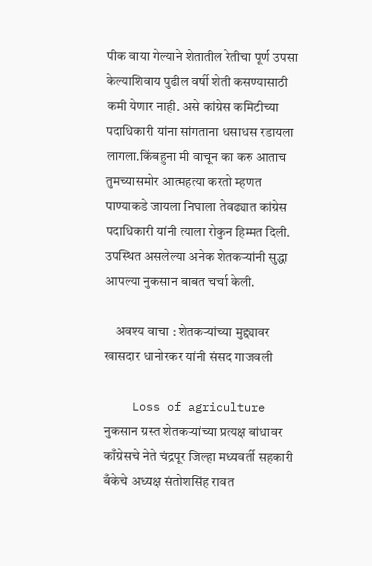पीक वाया गेल्याने शेतातील रेतीचा पूर्ण उपसा केल्याशिवाय पुढील वर्षी शेती कसण्यासाठी कमी येणार नाही. असे कांग्रेस कमिटीच्या पदाधिकारी यांना सांगताना धसाधस रडायला लागला.किंबहुना मी वाचून का करु आताच तुमच्यासमोर आत्महत्या करतो म्हणत पाण्याकडे जायला निघाला तेवढ्यात कांग्रेस पदाधिकारी यांनी त्याला रोकुन हिम्मत दिली. उपस्थित असलेल्या अनेक शेतकऱ्यांनी सुद्धा आपल्या नुकसान बाबत चर्चा केली.

    अवश्य वाचा : शेतकऱ्यांच्या मुद्द्यावर खासदार धानोरकर यांनी संसद गाजवली

    Loss of agriculture नुकसान ग्रस्त शेतकऱ्यांच्या प्रत्यक्ष बांधावर काँग्रेसचे नेते चंद्रपूर जिल्हा मध्यवर्ती सहकारी बँकेचे अध्यक्ष संतोशसिंह रावत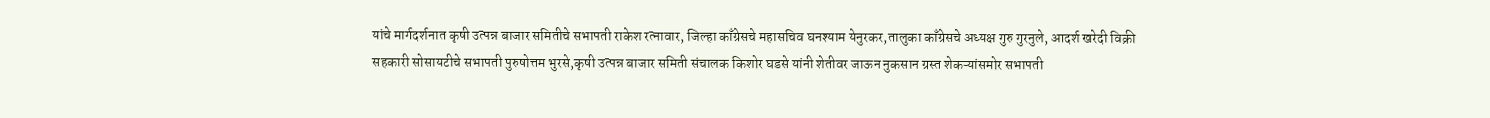यांचे मार्गदर्शनात कृषी उत्पन्न बाजार समितीचे सभापती राकेश रत्नावार, जिल्हा काँग्रेसचे महासचिव घनश्याम येनुरकर,तालुका काँग्रेसचे अध्यक्ष गुरु गुरनुले, आदर्श खरेदी विक्री सहकारी सोसायटीचे सभापती पुरुषोत्तम भुरसे,कृषी उत्पन्न बाजार समिती संचालक किशोर घडसे यांनी शेतीवर जाऊन नुकसान ग्रस्त शेकऱ्यांसमोर सभापती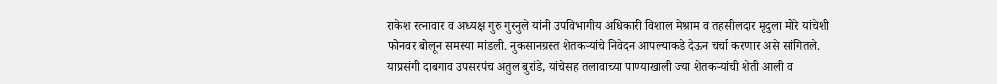राकेश रत्नावार व अध्यक्ष गुरु गुरनुले यांनी उपविभागीय अधिकारी विशाल मेश्राम व तहसीलदार मृदुला मोरे यांचेशी फोनवर बोलून समस्या मांडली. नुकसानग्रस्त शेतकऱ्यांचे निवेदन आपल्याकडे देऊन चर्चा करणार असे सांगितले. याप्रसंगी दाबगाव उपसरपंच अतुल बुरांडे, यांचेसह तलावाच्या पाण्याखाली ज्या शेतकऱ्यांची शेती आली व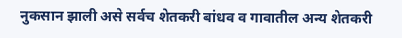नुकसान झाली असे सर्वच शेतकरी बांधव व गावातील अन्य शेतकरी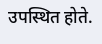उपस्थित होते.